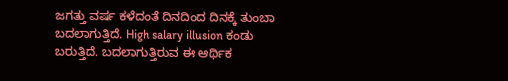ಜಗತ್ತು ವರ್ಷ ಕಳೆದಂತೆ ದಿನದಿಂದ ದಿನಕ್ಕೆ ತುಂಬಾ ಬದಲಾಗುತ್ತಿದೆ. High salary illusion ಕಂಡು ಬರುತ್ತಿದೆ. ಬದಲಾಗುತ್ತಿರುವ ಈ ಆರ್ಥಿಕ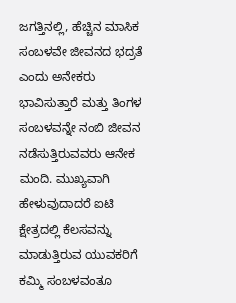ಜಗತ್ತಿನಲ್ಲಿ, ಹೆಚ್ಚಿನ ಮಾಸಿಕ ಸಂಬಳವೇ ಜೀವನದ ಭದ್ರತೆ ಎಂದು ಅನೇಕರು ಭಾವಿಸುತ್ತಾರೆ ಮತ್ತು ತಿಂಗಳ ಸಂಬಳವನ್ನೇ ನಂಬಿ ಜೀವನ ನಡೆಸುತ್ತಿರುವವರು ಆನೇಕ ಮಂದಿ. ಮುಖ್ಯವಾಗಿ ಹೇಳುವುದಾದರೆ ಐಟಿ ಕ್ಷೇತ್ರದಲ್ಲಿ ಕೆಲಸವನ್ನು ಮಾಡುತ್ತಿರುವ ಯುವಕರಿಗೆ ಕಮ್ಮಿ ಸಂಬಳವಂತೂ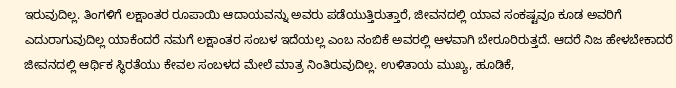ಇರುವುದಿಲ್ಲ. ತಿಂಗಳಿಗೆ ಲಕ್ಷಾಂತರ ರೂಪಾಯಿ ಆದಾಯವನ್ನು ಅವರು ಪಡೆಯುತ್ತಿರುತ್ತಾರೆ, ಜೀವನದಲ್ಲಿ ಯಾವ ಸಂಕಷ್ಟವೂ ಕೂಡ ಅವರಿಗೆ ಎದುರಾಗುವುದಿಲ್ಲ ಯಾಕೆಂದರೆ ನಮಗೆ ಲಕ್ಷಾಂತರ ಸಂಬಳ ಇದೆಯಲ್ಲ ಎಂಬ ನಂಬಿಕೆ ಅವರಲ್ಲಿ ಆಳವಾಗಿ ಬೇರೂರಿರುತ್ತದೆ. ಆದರೆ ನಿಜ ಹೇಳಬೇಕಾದರೆ ಜೀವನದಲ್ಲಿ ಆರ್ಥಿಕ ಸ್ಥಿರತೆಯು ಕೇವಲ ಸಂಬಳದ ಮೇಲೆ ಮಾತ್ರ ನಿಂತಿರುವುದಿಲ್ಲ. ಉಳಿತಾಯ ಮುಖ್ಯ, ಹೂಡಿಕೆ,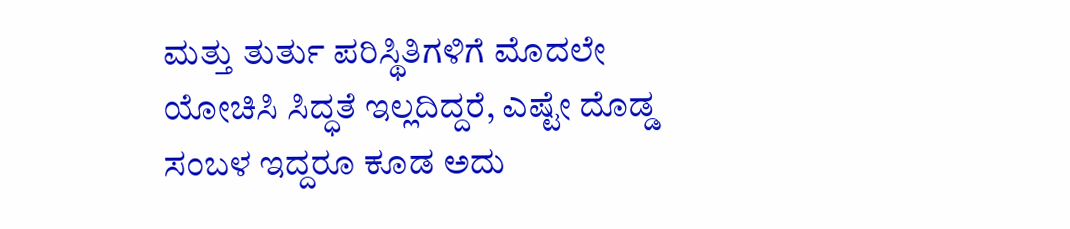ಮತ್ತು ತುರ್ತು ಪರಿಸ್ಥಿತಿಗಳಿಗೆ ಮೊದಲೇ ಯೋಚಿಸಿ ಸಿದ್ಧತೆ ಇಲ್ಲದಿದ್ದರೆ, ಎಷ್ಟೇ ದೊಡ್ಡ ಸಂಬಳ ಇದ್ದರೂ ಕೂಡ ಅದು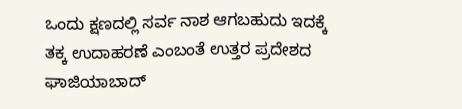ಒಂದು ಕ್ಷಣದಲ್ಲಿ ಸರ್ವ ನಾಶ ಆಗಬಹುದು ಇದಕ್ಕೆ ತಕ್ಕ ಉದಾಹರಣೆ ಎಂಬಂತೆ ಉತ್ತರ ಪ್ರದೇಶದ ಘಾಜಿಯಾಬಾದ್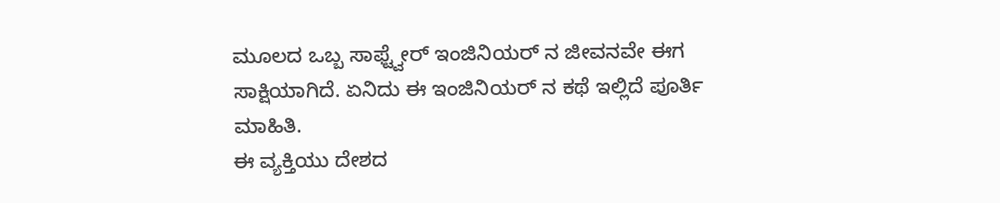ಮೂಲದ ಒಬ್ಬ ಸಾಫ್ಟ್ವೇರ್ ಇಂಜಿನಿಯರ್ ನ ಜೀವನವೇ ಈಗ ಸಾಕ್ಷಿಯಾಗಿದೆ. ಏನಿದು ಈ ಇಂಜಿನಿಯರ್ ನ ಕಥೆ ಇಲ್ಲಿದೆ ಪೂರ್ತಿ ಮಾಹಿತಿ.
ಈ ವ್ಯಕ್ತಿಯು ದೇಶದ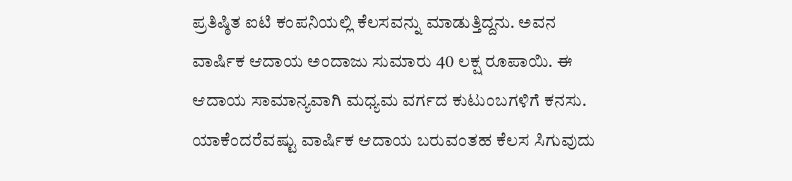ಪ್ರತಿಷ್ಠಿತ ಐಟಿ ಕಂಪನಿಯಲ್ಲಿ ಕೆಲಸವನ್ನು ಮಾಡುತ್ತಿದ್ದನು. ಅವನ ವಾರ್ಷಿಕ ಆದಾಯ ಅಂದಾಜು ಸುಮಾರು 40 ಲಕ್ಷ ರೂಪಾಯಿ. ಈ ಆದಾಯ ಸಾಮಾನ್ಯವಾಗಿ ಮಧ್ಯಮ ವರ್ಗದ ಕುಟುಂಬಗಳಿಗೆ ಕನಸು. ಯಾಕೆಂದರೆವಷ್ಟು ವಾರ್ಷಿಕ ಆದಾಯ ಬರುವಂತಹ ಕೆಲಸ ಸಿಗುವುದು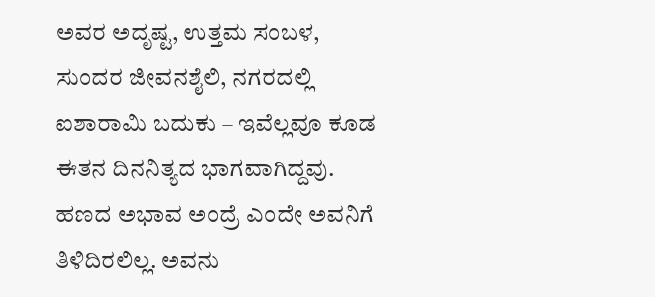ಅವರ ಅದೃಷ್ಟ, ಉತ್ತಮ ಸಂಬಳ, ಸುಂದರ ಜೀವನಶೈಲಿ, ನಗರದಲ್ಲಿ ಐಶಾರಾಮಿ ಬದುಕು – ಇವೆಲ್ಲವೂ ಕೂಡ ಈತನ ದಿನನಿತ್ಯದ ಭಾಗವಾಗಿದ್ದವು. ಹಣದ ಅಭಾವ ಅಂದ್ರೆ ಎಂದೇ ಅವನಿಗೆ ತಿಳಿದಿರಲಿಲ್ಲ. ಅವನು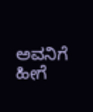ಅವನಿಗೆ ಹೀಗೆ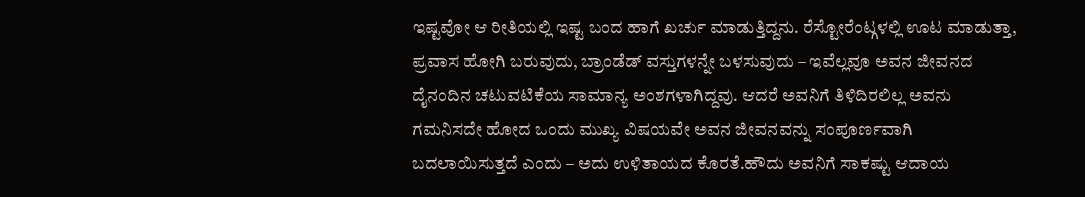ಇಷ್ಟವೋ ಆ ರೀತಿಯಲ್ಲಿ ಇಷ್ಟ ಬಂದ ಹಾಗೆ ಖರ್ಚು ಮಾಡುತ್ತಿದ್ದನು. ರೆಸ್ಟೋರೆಂಟ್ಗಳಲ್ಲಿ ಊಟ ಮಾಡುತ್ತಾ, ಪ್ರವಾಸ ಹೋಗಿ ಬರುವುದು, ಬ್ರಾಂಡೆಡ್ ವಸ್ತುಗಳನ್ನೇ ಬಳಸುವುದು – ಇವೆಲ್ಲವೂ ಅವನ ಜೀವನದ ದೈನಂದಿನ ಚಟುವಟಿಕೆಯ ಸಾಮಾನ್ಯ ಅಂಶಗಳಾಗಿದ್ದವು. ಆದರೆ ಅವನಿಗೆ ತಿಳಿದಿರಲಿಲ್ಲ ಅವನು ಗಮನಿಸದೇ ಹೋದ ಒಂದು ಮುಖ್ಯ ವಿಷಯವೇ ಅವನ ಜೀವನವನ್ನು ಸಂಪೂರ್ಣವಾಗಿ ಬದಲಾಯಿಸುತ್ತದೆ ಎಂದು – ಅದು ಉಳಿತಾಯದ ಕೊರತೆ.ಹೌದು ಅವನಿಗೆ ಸಾಕಷ್ಟು ಆದಾಯ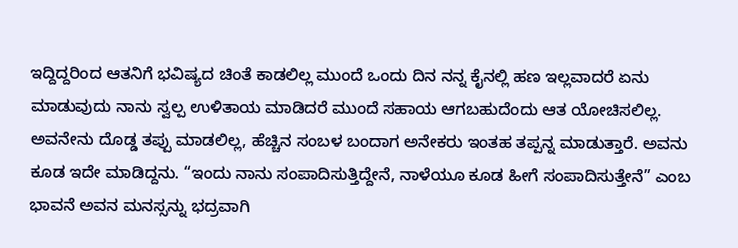ಇದ್ದಿದ್ದರಿಂದ ಆತನಿಗೆ ಭವಿಷ್ಯದ ಚಿಂತೆ ಕಾಡಲಿಲ್ಲ ಮುಂದೆ ಒಂದು ದಿನ ನನ್ನ ಕೈನಲ್ಲಿ ಹಣ ಇಲ್ಲವಾದರೆ ಏನು ಮಾಡುವುದು ನಾನು ಸ್ವಲ್ಪ ಉಳಿತಾಯ ಮಾಡಿದರೆ ಮುಂದೆ ಸಹಾಯ ಆಗಬಹುದೆಂದು ಆತ ಯೋಚಿಸಲಿಲ್ಲ. ಅವನೇನು ದೊಡ್ಡ ತಪ್ಪು ಮಾಡಲಿಲ್ಲ, ಹೆಚ್ಚಿನ ಸಂಬಳ ಬಂದಾಗ ಅನೇಕರು ಇಂತಹ ತಪ್ಪನ್ನ ಮಾಡುತ್ತಾರೆ. ಅವನು ಕೂಡ ಇದೇ ಮಾಡಿದ್ದನು. “ಇಂದು ನಾನು ಸಂಪಾದಿಸುತ್ತಿದ್ದೇನೆ, ನಾಳೆಯೂ ಕೂಡ ಹೀಗೆ ಸಂಪಾದಿಸುತ್ತೇನೆ” ಎಂಬ ಭಾವನೆ ಅವನ ಮನಸ್ಸನ್ನು ಭದ್ರವಾಗಿ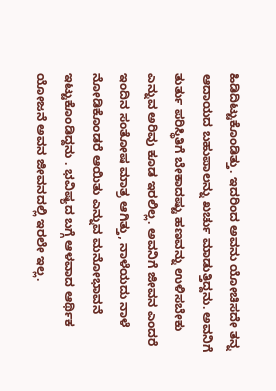ಹಿಡಿದಿಟ್ಟುಕೊಂಡಿತ್ತು. ಇದರಿಂದ ಅವನು ಯೋಚಿಸದೇ ತನ್ನ ಆದಾಯದ ಬಹುಪಾಲನ್ನು ಖರ್ಚು ಮಾಡುತ್ತಿದ್ದನು. ಅವನಿಗೆ ತುರ್ತು ಪರಿಸ್ಥಿತಿಗೆ ಬೇಕಾದಷ್ಟು ಹಣವನ್ನು ಉಳಿಸಬೇಕು ಎನ್ನುವ ಅರಿವು ಕೂಡ ಇರಲಿಲ್ಲ. ಅವನಿಗೆ ಜೀವನ ಎಂದರೆ ಇಂದಿನ ಸಂತೋಷ ಮಾತ್ರ ಆಗಿತ್ತು, ನಾಳೆಯದು ನಾಳೆ ನೋಡಿಕೊಂಡರೆ ಆಯಿತು ಎನ್ನುವ ಮನೋಭಾವನೆ ಇಟ್ಟುಕೊಂಡಿದ್ದನು . ಭವಿಷ್ಯದ ಬಗ್ಗೆ ಆಳವಾದ ಆರ್ಥಿಕ ಯೋಜನೆ ಅವನ ಜೀವನದಲ್ಲಿ ಇರಲೇ ಇಲ್ಲ.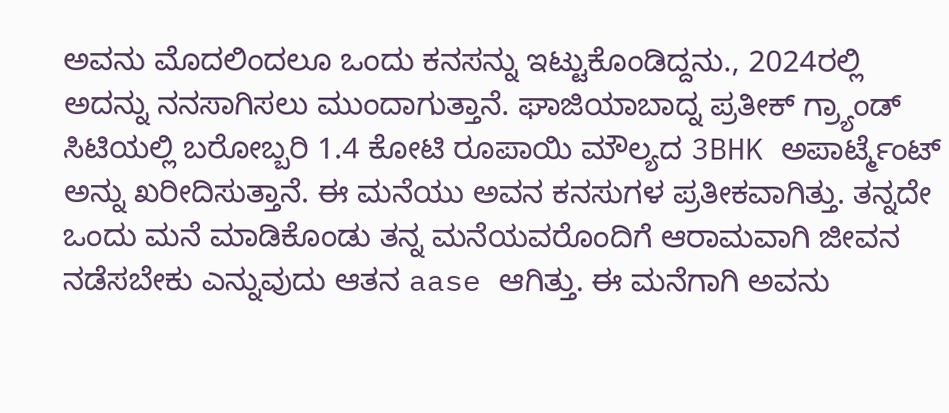ಅವನು ಮೊದಲಿಂದಲೂ ಒಂದು ಕನಸನ್ನು ಇಟ್ಟುಕೊಂಡಿದ್ದನು., 2024ರಲ್ಲಿ ಅದನ್ನು ನನಸಾಗಿಸಲು ಮುಂದಾಗುತ್ತಾನೆ. ಘಾಜಿಯಾಬಾದ್ನ ಪ್ರತೀಕ್ ಗ್ರ್ಯಾಂಡ್ ಸಿಟಿಯಲ್ಲಿ ಬರೋಬ್ಬರಿ 1.4 ಕೋಟಿ ರೂಪಾಯಿ ಮೌಲ್ಯದ 3BHK ಅಪಾರ್ಟ್ಮೆಂಟ್ ಅನ್ನು ಖರೀದಿಸುತ್ತಾನೆ. ಈ ಮನೆಯು ಅವನ ಕನಸುಗಳ ಪ್ರತೀಕವಾಗಿತ್ತು. ತನ್ನದೇ ಒಂದು ಮನೆ ಮಾಡಿಕೊಂಡು ತನ್ನ ಮನೆಯವರೊಂದಿಗೆ ಆರಾಮವಾಗಿ ಜೀವನ ನಡೆಸಬೇಕು ಎನ್ನುವುದು ಆತನ aase ಆಗಿತ್ತು. ಈ ಮನೆಗಾಗಿ ಅವನು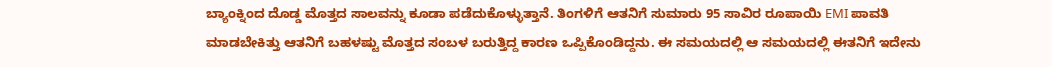ಬ್ಯಾಂಕ್ನಿಂದ ದೊಡ್ಡ ಮೊತ್ತದ ಸಾಲವನ್ನು ಕೂಡಾ ಪಡೆದುಕೊಳ್ಳುತ್ತಾನೆ. ತಿಂಗಳಿಗೆ ಆತನಿಗೆ ಸುಮಾರು 95 ಸಾವಿರ ರೂಪಾಯಿ EMI ಪಾವತಿ ಮಾಡಬೇಕಿತ್ತು ಆತನಿಗೆ ಬಹಳಷ್ಟು ಮೊತ್ತದ ಸಂಬಳ ಬರುತ್ತಿದ್ದ ಕಾರಣ ಒಪ್ಪಿಕೊಂಡಿದ್ದನು. ಈ ಸಮಯದಲ್ಲಿ ಆ ಸಮಯದಲ್ಲಿ ಈತನಿಗೆ ಇದೇನು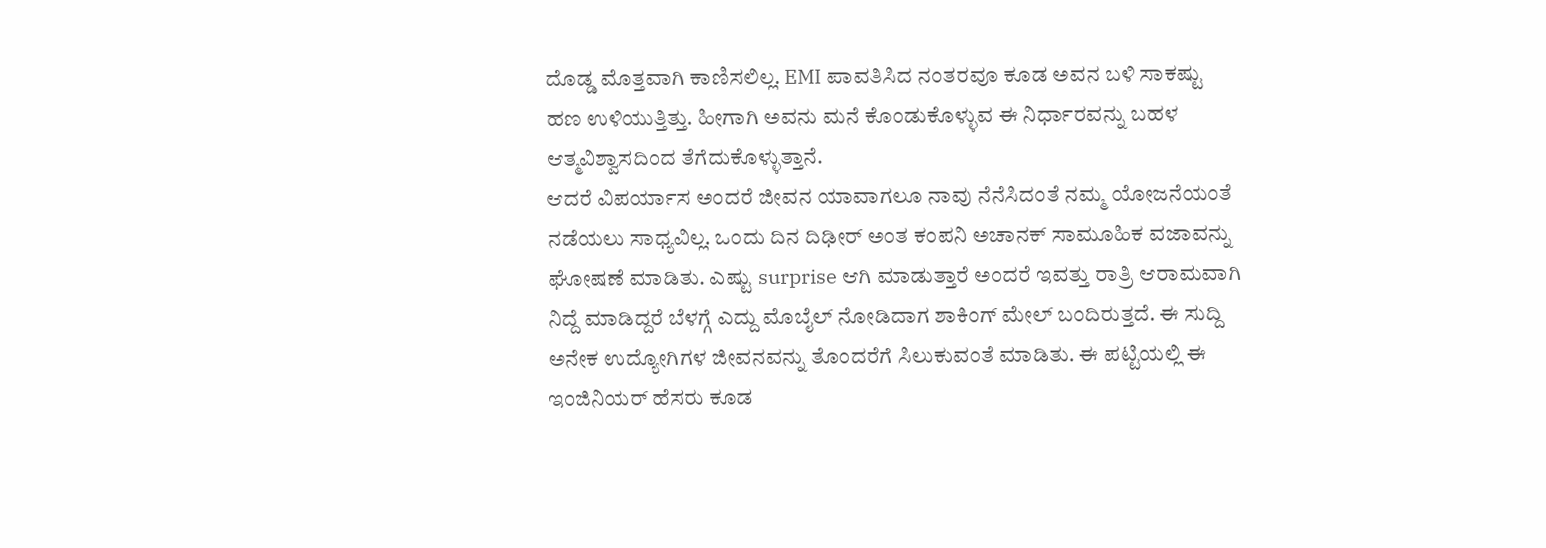ದೊಡ್ಡ ಮೊತ್ತವಾಗಿ ಕಾಣಿಸಲಿಲ್ಲ. EMI ಪಾವತಿಸಿದ ನಂತರವೂ ಕೂಡ ಅವನ ಬಳಿ ಸಾಕಷ್ಟು ಹಣ ಉಳಿಯುತ್ತಿತ್ತು. ಹೀಗಾಗಿ ಅವನು ಮನೆ ಕೊಂಡುಕೊಳ್ಳುವ ಈ ನಿರ್ಧಾರವನ್ನು ಬಹಳ ಆತ್ಮವಿಶ್ವಾಸದಿಂದ ತೆಗೆದುಕೊಳ್ಳುತ್ತಾನೆ.
ಆದರೆ ವಿಪರ್ಯಾಸ ಅಂದರೆ ಜೀವನ ಯಾವಾಗಲೂ ನಾವು ನೆನೆಸಿದಂತೆ ನಮ್ಮ ಯೋಜನೆಯಂತೆ ನಡೆಯಲು ಸಾಧ್ಯವಿಲ್ಲ. ಒಂದು ದಿನ ದಿಢೀರ್ ಅಂತ ಕಂಪನಿ ಅಚಾನಕ್ ಸಾಮೂಹಿಕ ವಜಾವನ್ನು ಘೋಷಣೆ ಮಾಡಿತು. ಎಷ್ಟು surprise ಆಗಿ ಮಾಡುತ್ತಾರೆ ಅಂದರೆ ಇವತ್ತು ರಾತ್ರಿ ಆರಾಮವಾಗಿ ನಿದ್ದೆ ಮಾಡಿದ್ದರೆ ಬೆಳಗ್ಗೆ ಎದ್ದು ಮೊಬೈಲ್ ನೋಡಿದಾಗ ಶಾಕಿಂಗ್ ಮೇಲ್ ಬಂದಿರುತ್ತದೆ. ಈ ಸುದ್ದಿ ಅನೇಕ ಉದ್ಯೋಗಿಗಳ ಜೀವನವನ್ನು ತೊಂದರೆಗೆ ಸಿಲುಕುವಂತೆ ಮಾಡಿತು. ಈ ಪಟ್ಟಿಯಲ್ಲಿ ಈ ಇಂಜಿನಿಯರ್ ಹೆಸರು ಕೂಡ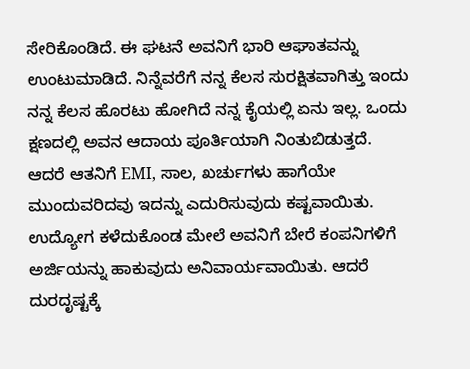ಸೇರಿಕೊಂಡಿದೆ. ಈ ಘಟನೆ ಅವನಿಗೆ ಭಾರಿ ಆಘಾತವನ್ನು ಉಂಟುಮಾಡಿದೆ. ನಿನ್ನೆವರೆಗೆ ನನ್ನ ಕೆಲಸ ಸುರಕ್ಷಿತವಾಗಿತ್ತು ಇಂದು ನನ್ನ ಕೆಲಸ ಹೊರಟು ಹೋಗಿದೆ ನನ್ನ ಕೈಯಲ್ಲಿ ಏನು ಇಲ್ಲ. ಒಂದು ಕ್ಷಣದಲ್ಲಿ ಅವನ ಆದಾಯ ಪೂರ್ತಿಯಾಗಿ ನಿಂತುಬಿಡುತ್ತದೆ. ಆದರೆ ಆತನಿಗೆ EMI, ಸಾಲ, ಖರ್ಚುಗಳು ಹಾಗೆಯೇ ಮುಂದುವರಿದವು ಇದನ್ನು ಎದುರಿಸುವುದು ಕಷ್ಟವಾಯಿತು.
ಉದ್ಯೋಗ ಕಳೆದುಕೊಂಡ ಮೇಲೆ ಅವನಿಗೆ ಬೇರೆ ಕಂಪನಿಗಳಿಗೆ ಅರ್ಜಿಯನ್ನು ಹಾಕುವುದು ಅನಿವಾರ್ಯವಾಯಿತು. ಆದರೆ ದುರದೃಷ್ಟಕ್ಕೆ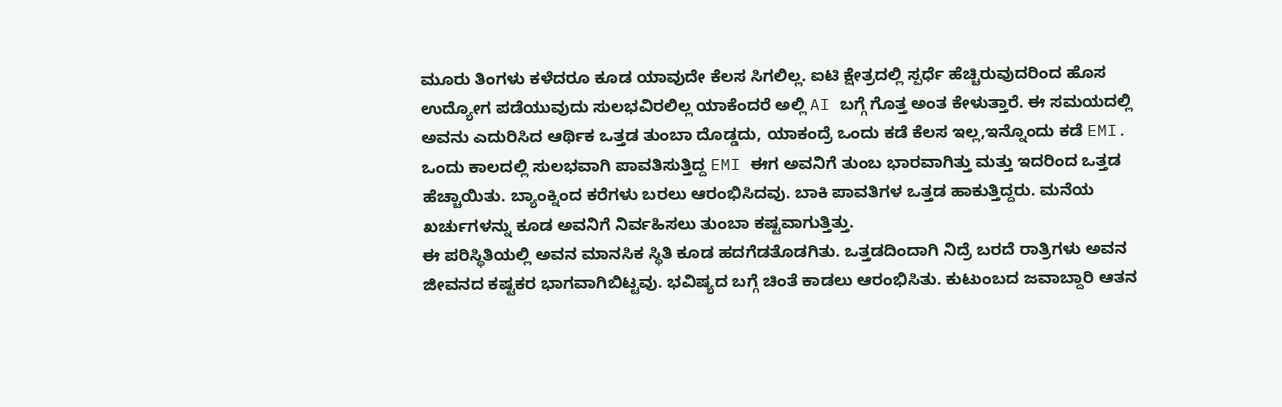ಮೂರು ತಿಂಗಳು ಕಳೆದರೂ ಕೂಡ ಯಾವುದೇ ಕೆಲಸ ಸಿಗಲಿಲ್ಲ. ಐಟಿ ಕ್ಷೇತ್ರದಲ್ಲಿ ಸ್ಪರ್ಧೆ ಹೆಚ್ಚಿರುವುದರಿಂದ ಹೊಸ ಉದ್ಯೋಗ ಪಡೆಯುವುದು ಸುಲಭವಿರಲಿಲ್ಲ ಯಾಕೆಂದರೆ ಅಲ್ಲಿ AI ಬಗ್ಗೆ ಗೊತ್ತ ಅಂತ ಕೇಳುತ್ತಾರೆ. ಈ ಸಮಯದಲ್ಲಿ ಅವನು ಎದುರಿಸಿದ ಆರ್ಥಿಕ ಒತ್ತಡ ತುಂಬಾ ದೊಡ್ಡದು, ಯಾಕಂದ್ರೆ ಒಂದು ಕಡೆ ಕೆಲಸ ಇಲ್ಲ,ಇನ್ನೊಂದು ಕಡೆ EMI. ಒಂದು ಕಾಲದಲ್ಲಿ ಸುಲಭವಾಗಿ ಪಾವತಿಸುತ್ತಿದ್ದ EMI ಈಗ ಅವನಿಗೆ ತುಂಬ ಭಾರವಾಗಿತ್ತು ಮತ್ತು ಇದರಿಂದ ಒತ್ತಡ ಹೆಚ್ಚಾಯಿತು. ಬ್ಯಾಂಕ್ನಿಂದ ಕರೆಗಳು ಬರಲು ಆರಂಭಿಸಿದವು. ಬಾಕಿ ಪಾವತಿಗಳ ಒತ್ತಡ ಹಾಕುತ್ತಿದ್ದರು. ಮನೆಯ ಖರ್ಚುಗಳನ್ನು ಕೂಡ ಅವನಿಗೆ ನಿರ್ವಹಿಸಲು ತುಂಬಾ ಕಷ್ಟವಾಗುತ್ತಿತ್ತು.
ಈ ಪರಿಸ್ಥಿತಿಯಲ್ಲಿ ಅವನ ಮಾನಸಿಕ ಸ್ಥಿತಿ ಕೂಡ ಹದಗೆಡತೊಡಗಿತು. ಒತ್ತಡದಿಂದಾಗಿ ನಿದ್ರೆ ಬರದೆ ರಾತ್ರಿಗಳು ಅವನ ಜೀವನದ ಕಷ್ಟಕರ ಭಾಗವಾಗಿಬಿಟ್ಟವು. ಭವಿಷ್ಯದ ಬಗ್ಗೆ ಚಿಂತೆ ಕಾಡಲು ಆರಂಭಿಸಿತು. ಕುಟುಂಬದ ಜವಾಬ್ದಾರಿ ಆತನ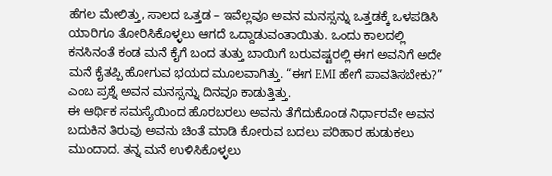ಹೆಗಲ ಮೇಲಿತ್ತು, ಸಾಲದ ಒತ್ತಡ – ಇವೆಲ್ಲವೂ ಅವನ ಮನಸ್ಸನ್ನು ಒತ್ತಡಕ್ಕೆ ಒಳಪಡಿಸಿ ಯಾರಿಗೂ ತೋರಿಸಿಕೊಳ್ಳಲು ಆಗದೆ ಒದ್ದಾಡುವಂತಾಯಿತು. ಒಂದು ಕಾಲದಲ್ಲಿ ಕನಸಿನಂತೆ ಕಂಡ ಮನೆ ಕೈಗೆ ಬಂದ ತುತ್ತು ಬಾಯಿಗೆ ಬರುವಷ್ಟರಲ್ಲಿ ಈಗ ಅವನಿಗೆ ಅದೇ ಮನೆ ಕೈತಪ್ಪಿ ಹೋಗುವ ಭಯದ ಮೂಲವಾಗಿತ್ತು. “ಈಗ EMI ಹೇಗೆ ಪಾವತಿಸಬೇಕು?” ಎಂಬ ಪ್ರಶ್ನೆ ಅವನ ಮನಸ್ಸನ್ನು ದಿನವೂ ಕಾಡುತ್ತಿತ್ತು.
ಈ ಆರ್ಥಿಕ ಸಮಸ್ಯೆಯಿಂದ ಹೊರಬರಲು ಅವನು ತೆಗೆದುಕೊಂಡ ನಿರ್ಧಾರವೇ ಅವನ ಬದುಕಿನ ತಿರುವು ಅವನು ಚಿಂತೆ ಮಾಡಿ ಕೋರುವ ಬದಲು ಪರಿಹಾರ ಹುಡುಕಲು ಮುಂದಾದ. ತನ್ನ ಮನೆ ಉಳಿಸಿಕೊಳ್ಳಲು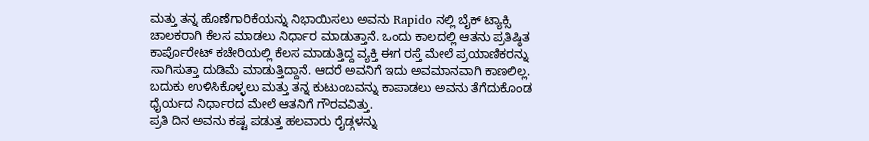ಮತ್ತು ತನ್ನ ಹೊಣೆಗಾರಿಕೆಯನ್ನು ನಿಭಾಯಿಸಲು ಅವನು Rapido ನಲ್ಲಿ ಬೈಕ್ ಟ್ಯಾಕ್ಸಿ ಚಾಲಕರಾಗಿ ಕೆಲಸ ಮಾಡಲು ನಿರ್ಧಾರ ಮಾಡುತ್ತಾನೆ. ಒಂದು ಕಾಲದಲ್ಲಿ ಆತನು ಪ್ರತಿಷ್ಠಿತ ಕಾರ್ಪೊರೇಟ್ ಕಚೇರಿಯಲ್ಲಿ ಕೆಲಸ ಮಾಡುತ್ತಿದ್ದ ವ್ಯಕ್ತಿ ಈಗ ರಸ್ತೆ ಮೇಲೆ ಪ್ರಯಾಣಿಕರನ್ನು ಸಾಗಿಸುತ್ತಾ ದುಡಿಮೆ ಮಾಡುತ್ತಿದ್ದಾನೆ. ಆದರೆ ಅವನಿಗೆ ಇದು ಅವಮಾನವಾಗಿ ಕಾಣಲಿಲ್ಲ. ಬದುಕು ಉಳಿಸಿಕೊಳ್ಳಲು ಮತ್ತು ತನ್ನ ಕುಟುಂಬವನ್ನು ಕಾಪಾಡಲು ಅವನು ತೆಗೆದುಕೊಂಡ ಧೈರ್ಯದ ನಿರ್ಧಾರದ ಮೇಲೆ ಆತನಿಗೆ ಗೌರವವಿತ್ತು.
ಪ್ರತಿ ದಿನ ಅವನು ಕಷ್ಟ ಪಡುತ್ತ ಹಲವಾರು ರೈಡ್ಗಳನ್ನು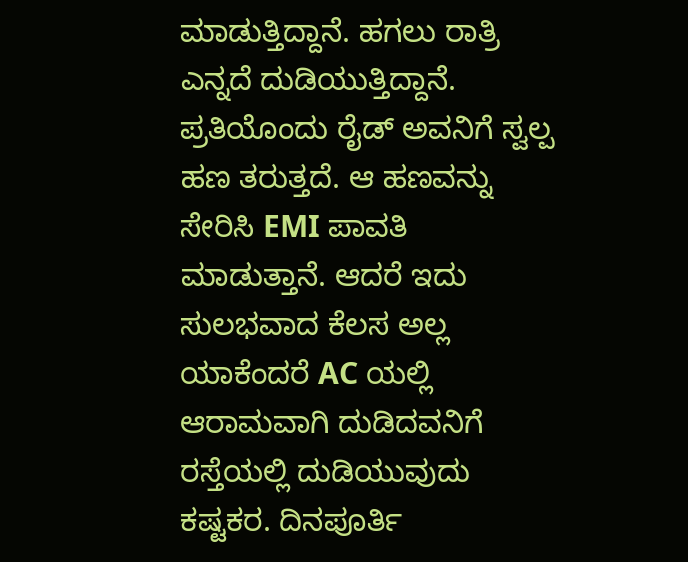ಮಾಡುತ್ತಿದ್ದಾನೆ. ಹಗಲು ರಾತ್ರಿ ಎನ್ನದೆ ದುಡಿಯುತ್ತಿದ್ದಾನೆ. ಪ್ರತಿಯೊಂದು ರೈಡ್ ಅವನಿಗೆ ಸ್ವಲ್ಪ ಹಣ ತರುತ್ತದೆ. ಆ ಹಣವನ್ನು ಸೇರಿಸಿ EMI ಪಾವತಿ ಮಾಡುತ್ತಾನೆ. ಆದರೆ ಇದು ಸುಲಭವಾದ ಕೆಲಸ ಅಲ್ಲ ಯಾಕೆಂದರೆ AC ಯಲ್ಲಿ ಆರಾಮವಾಗಿ ದುಡಿದವನಿಗೆ ರಸ್ತೆಯಲ್ಲಿ ದುಡಿಯುವುದು ಕಷ್ಟಕರ. ದಿನಪೂರ್ತಿ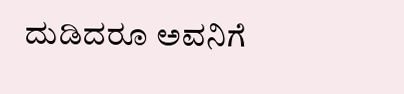ದುಡಿದರೂ ಅವನಿಗೆ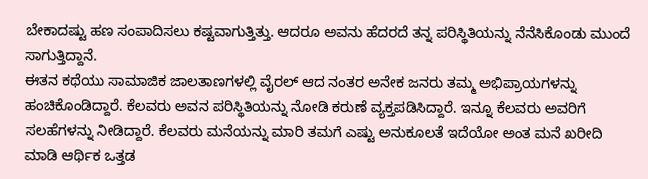ಬೇಕಾದಷ್ಟು ಹಣ ಸಂಪಾದಿಸಲು ಕಷ್ಟವಾಗುತ್ತಿತ್ತು. ಆದರೂ ಅವನು ಹೆದರದೆ ತನ್ನ ಪರಿಸ್ಥಿತಿಯನ್ನು ನೆನೆಸಿಕೊಂಡು ಮುಂದೆ ಸಾಗುತ್ತಿದ್ದಾನೆ.
ಈತನ ಕಥೆಯು ಸಾಮಾಜಿಕ ಜಾಲತಾಣಗಳಲ್ಲಿ ವೈರಲ್ ಆದ ನಂತರ ಅನೇಕ ಜನರು ತಮ್ಮ ಅಭಿಪ್ರಾಯಗಳನ್ನು ಹಂಚಿಕೊಂಡಿದ್ದಾರೆ. ಕೆಲವರು ಅವನ ಪರಿಸ್ಥಿತಿಯನ್ನು ನೋಡಿ ಕರುಣೆ ವ್ಯಕ್ತಪಡಿಸಿದ್ದಾರೆ. ಇನ್ನೂ ಕೆಲವರು ಅವರಿಗೆ ಸಲಹೆಗಳನ್ನು ನೀಡಿದ್ದಾರೆ. ಕೆಲವರು ಮನೆಯನ್ನು ಮಾರಿ ತಮಗೆ ಎಷ್ಟು ಅನುಕೂಲತೆ ಇದೆಯೋ ಅಂತ ಮನೆ ಖರೀದಿ ಮಾಡಿ ಆರ್ಥಿಕ ಒತ್ತಡ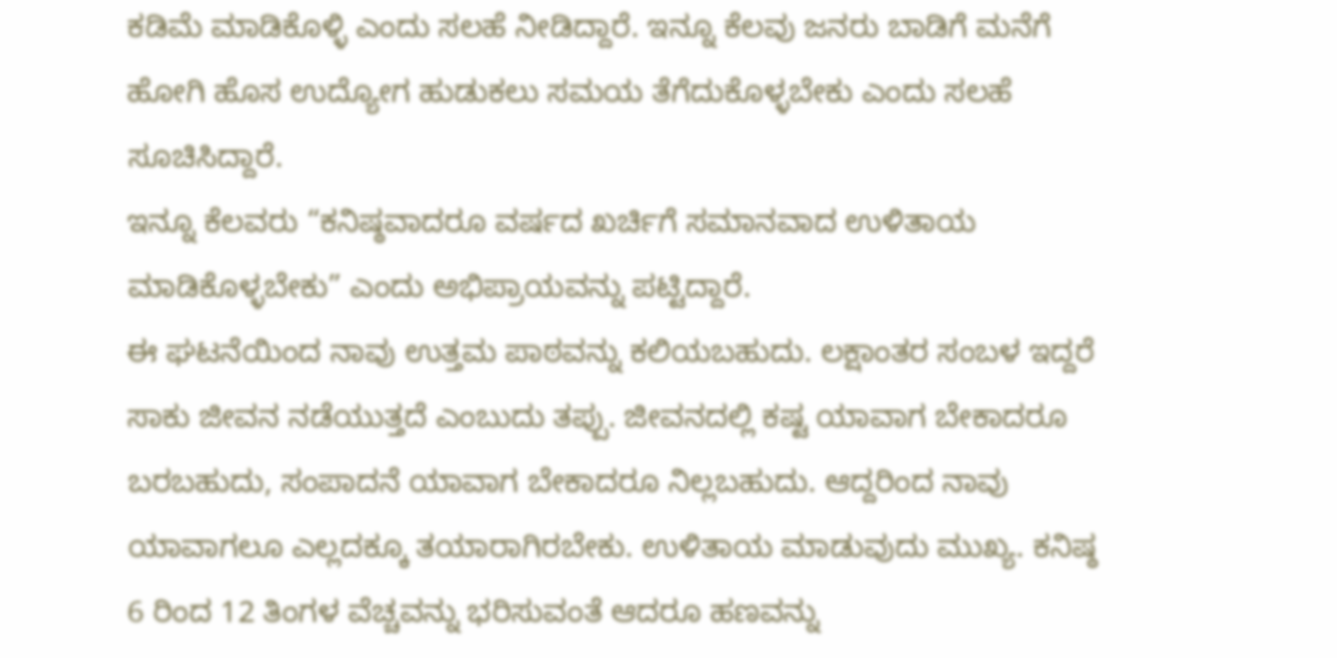ಕಡಿಮೆ ಮಾಡಿಕೊಳ್ಳಿ ಎಂದು ಸಲಹೆ ನೀಡಿದ್ದಾರೆ. ಇನ್ನೂ ಕೆಲವು ಜನರು ಬಾಡಿಗೆ ಮನೆಗೆ ಹೋಗಿ ಹೊಸ ಉದ್ಯೋಗ ಹುಡುಕಲು ಸಮಯ ತೆಗೆದುಕೊಳ್ಳಬೇಕು ಎಂದು ಸಲಹೆ ಸೂಚಿಸಿದ್ದಾರೆ.
ಇನ್ನೂ ಕೆಲವರು “ಕನಿಷ್ಠವಾದರೂ ವರ್ಷದ ಖರ್ಚಿಗೆ ಸಮಾನವಾದ ಉಳಿತಾಯ ಮಾಡಿಕೊಳ್ಳಬೇಕು” ಎಂದು ಅಭಿಪ್ರಾಯವನ್ನು ಪಟ್ಟಿದ್ದಾರೆ.
ಈ ಘಟನೆಯಿಂದ ನಾವು ಉತ್ತಮ ಪಾಠವನ್ನು ಕಲಿಯಬಹುದು. ಲಕ್ಷಾಂತರ ಸಂಬಳ ಇದ್ದರೆ ಸಾಕು ಜೀವನ ನಡೆಯುತ್ತದೆ ಎಂಬುದು ತಪ್ಪು. ಜೀವನದಲ್ಲಿ ಕಷ್ಟ ಯಾವಾಗ ಬೇಕಾದರೂ ಬರಬಹುದು, ಸಂಪಾದನೆ ಯಾವಾಗ ಬೇಕಾದರೂ ನಿಲ್ಲಬಹುದು. ಆದ್ದರಿಂದ ನಾವು ಯಾವಾಗಲೂ ಎಲ್ಲದಕ್ಕೂ ತಯಾರಾಗಿರಬೇಕು. ಉಳಿತಾಯ ಮಾಡುವುದು ಮುಖ್ಯ. ಕನಿಷ್ಠ 6 ರಿಂದ 12 ತಿಂಗಳ ವೆಚ್ಚವನ್ನು ಭರಿಸುವಂತೆ ಆದರೂ ಹಣವನ್ನು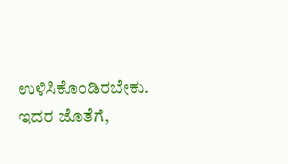ಉಳಿಸಿಕೊಂಡಿರಬೇಕು.
ಇದರ ಜೊತೆಗೆ,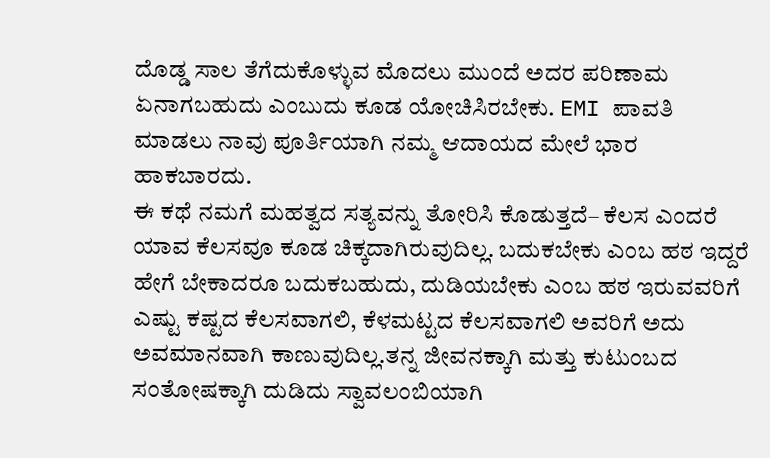ದೊಡ್ಡ ಸಾಲ ತೆಗೆದುಕೊಳ್ಳುವ ಮೊದಲು ಮುಂದೆ ಅದರ ಪರಿಣಾಮ ಏನಾಗಬಹುದು ಎಂಬುದು ಕೂಡ ಯೋಚಿಸಿರಬೇಕು. EMI ಪಾವತಿ ಮಾಡಲು ನಾವು ಪೂರ್ತಿಯಾಗಿ ನಮ್ಮ ಆದಾಯದ ಮೇಲೆ ಭಾರ ಹಾಕಬಾರದು.
ಈ ಕಥೆ ನಮಗೆ ಮಹತ್ವದ ಸತ್ಯವನ್ನು ತೋರಿಸಿ ಕೊಡುತ್ತದೆ– ಕೆಲಸ ಎಂದರೆ ಯಾವ ಕೆಲಸವೂ ಕೂಡ ಚಿಕ್ಕದಾಗಿರುವುದಿಲ್ಲ. ಬದುಕಬೇಕು ಎಂಬ ಹಠ ಇದ್ದರೆ ಹೇಗೆ ಬೇಕಾದರೂ ಬದುಕಬಹುದು, ದುಡಿಯಬೇಕು ಎಂಬ ಹಠ ಇರುವವರಿಗೆ ಎಷ್ಟು ಕಷ್ಟದ ಕೆಲಸವಾಗಲಿ, ಕೆಳಮಟ್ಟದ ಕೆಲಸವಾಗಲಿ ಅವರಿಗೆ ಅದು ಅವಮಾನವಾಗಿ ಕಾಣುವುದಿಲ್ಲ.ತನ್ನ ಜೀವನಕ್ಕಾಗಿ ಮತ್ತು ಕುಟುಂಬದ ಸಂತೋಷಕ್ಕಾಗಿ ದುಡಿದು ಸ್ವಾವಲಂಬಿಯಾಗಿ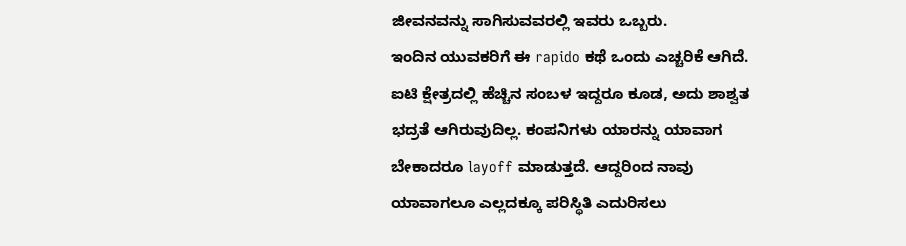ಜೀವನವನ್ನು ಸಾಗಿಸುವವರಲ್ಲಿ ಇವರು ಒಬ್ಬರು.
ಇಂದಿನ ಯುವಕರಿಗೆ ಈ rapido ಕಥೆ ಒಂದು ಎಚ್ಚರಿಕೆ ಆಗಿದೆ. ಐಟಿ ಕ್ಷೇತ್ರದಲ್ಲಿ ಹೆಚ್ಚಿನ ಸಂಬಳ ಇದ್ದರೂ ಕೂಡ, ಅದು ಶಾಶ್ವತ ಭದ್ರತೆ ಆಗಿರುವುದಿಲ್ಲ. ಕಂಪನಿಗಳು ಯಾರನ್ನು ಯಾವಾಗ ಬೇಕಾದರೂ layoff ಮಾಡುತ್ತದೆ. ಆದ್ದರಿಂದ ನಾವು ಯಾವಾಗಲೂ ಎಲ್ಲದಕ್ಕೂ ಪರಿಸ್ಥಿತಿ ಎದುರಿಸಲು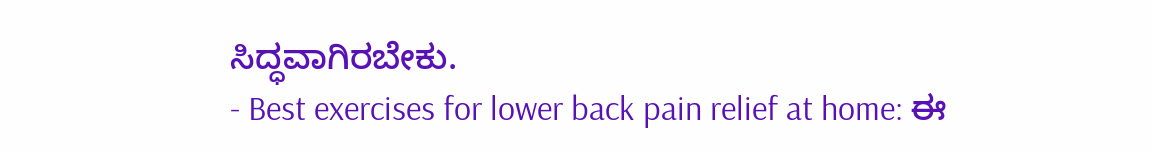ಸಿದ್ಧವಾಗಿರಬೇಕು.
- Best exercises for lower back pain relief at home: ಈ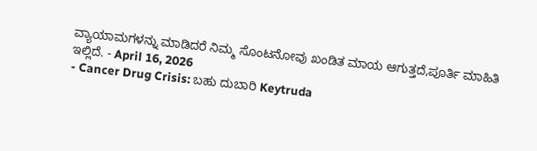ವ್ಯಾಯಾಮಗಳನ್ನು ಮಾಡಿದರೆ ನಿಮ್ಮ ಸೊಂಟನೋವು ಖಂಡಿತ ಮಾಯ ಆಗುತ್ತದೆ,ಪೂರ್ತಿ ಮಾಹಿತಿ ಇಲ್ಲಿದೆ. - April 16, 2026
- Cancer Drug Crisis: ಬಹು ದುಬಾರಿ Keytruda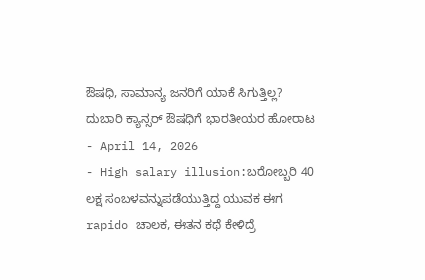ಔಷಧಿ, ಸಾಮಾನ್ಯ ಜನರಿಗೆ ಯಾಕೆ ಸಿಗುತ್ತಿಲ್ಲ? ದುಬಾರಿ ಕ್ಯಾನ್ಸರ್ ಔಷಧಿಗೆ ಭಾರತೀಯರ ಹೋರಾಟ - April 14, 2026
- High salary illusion:ಬರೋಬ್ಬರಿ 40 ಲಕ್ಷ ಸಂಬಳವನ್ನುಪಡೆಯುತ್ತಿದ್ದ ಯುವಕ ಈಗ rapido ಚಾಲಕ, ಈತನ ಕಥೆ ಕೇಳಿದ್ರೆ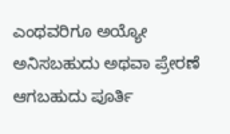ಎಂಥವರಿಗೂ ಅಯ್ಯೋ ಅನಿಸಬಹುದು ಅಥವಾ ಪ್ರೇರಣೆ ಆಗಬಹುದು ಪೂರ್ತಿ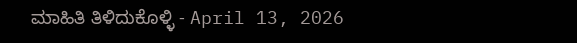ಮಾಹಿತಿ ತಿಳಿದುಕೊಳ್ಳಿ - April 13, 2026